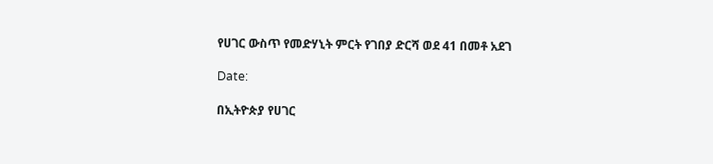የሀገር ውስጥ የመድሃኒት ምርት የገበያ ድርሻ ወደ 41 በመቶ አደገ

Date:

በኢትዮጵያ የሀገር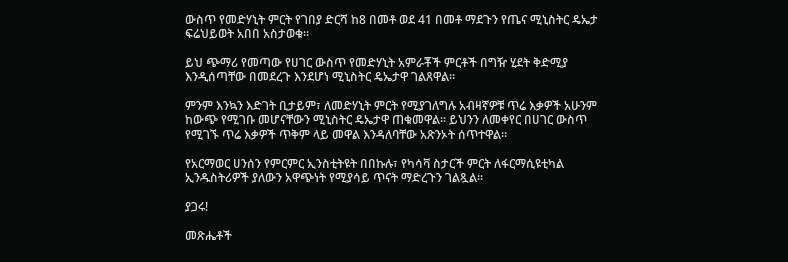ውስጥ የመድሃኒት ምርት የገበያ ድርሻ ከ8 በመቶ ወደ 41 በመቶ ማደጉን የጤና ሚኒስትር ዴኤታ ፍሬህይወት አበበ አስታወቁ።

ይህ ጭማሪ የመጣው የሀገር ውስጥ የመድሃኒት አምራቾች ምርቶች በግዥ ሂደት ቅድሚያ እንዲሰጣቸው በመደረጉ እንደሆነ ሚኒስትር ዴኤታዋ ገልጸዋል።

ምንም እንኳን እድገት ቢታይም፣ ለመድሃኒት ምርት የሚያገለግሉ አብዛኛዎቹ ጥሬ እቃዎች አሁንም ከውጭ የሚገቡ መሆናቸውን ሚኒስትር ዴኤታዋ ጠቁመዋል። ይህንን ለመቀየር በሀገር ውስጥ የሚገኙ ጥሬ እቃዎች ጥቅም ላይ መዋል እንዳለባቸው አጽንኦት ሰጥተዋል።

የአርማወር ሀንሰን የምርምር ኢንስቲትዩት በበኩሉ፣ የካሳቫ ስታርች ምርት ለፋርማሲዩቲካል ኢንዱስትሪዎች ያለውን አዋጭነት የሚያሳይ ጥናት ማድረጉን ገልጿል።

ያጋሩ!

መጽሔቶች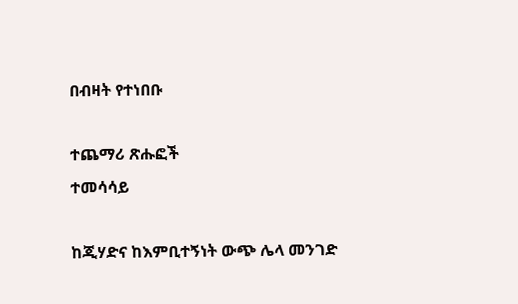በብዛት የተነበቡ

ተጨማሪ ጽሑፎች
ተመሳሳይ

ከጂሃድና ከእምቢተኝነት ውጭ ሌላ መንገድ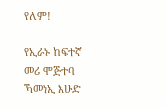የለም!

የኢራኑ ከፍተኛ መሪ ሞጅተባ ኻመነኢ እሁድ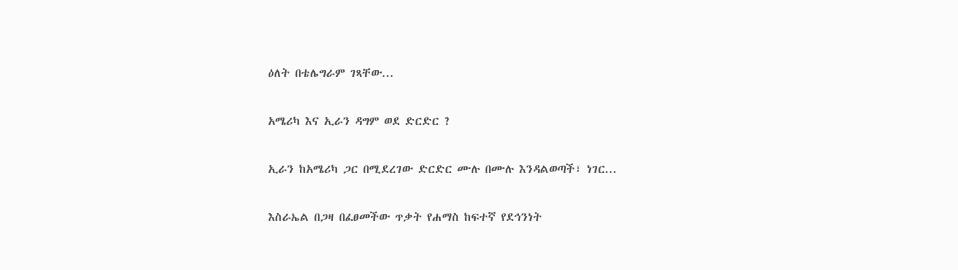ዕለት በቴሌግራም ገጻቸው...

አሜሪካ እና ኢራን ዳግም ወደ ድርድር ?

ኢራን ከአሜሪካ ጋር በሚደረገው ድርድር ሙሉ በሙሉ እንዳልወጣች፣ ነገር...

እስራኤል በጋዛ በፈፀመችው ጥቃት የሐማስ ከፍተኛ የደኅንነት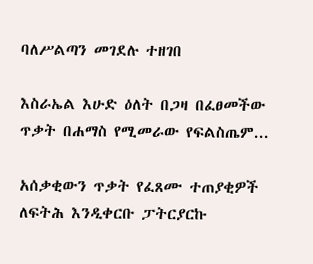ባለሥልጣን መገደሉ ተዘገበ

እስራኤል እሁድ ዕለት በጋዛ በፈፀመችው ጥቃት በሐማስ የሚመራው የፍልስጤም...

አሰቃቂውን ጥቃት የፈጸሙ ተጠያቂዎች ለፍትሕ እንዲቀርቡ ፓትርያርኩ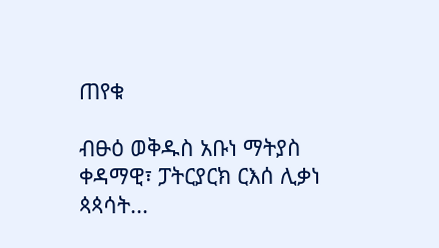ጠየቁ

ብፁዕ ወቅዱስ አቡነ ማትያስ ቀዳማዊ፣ ፓትርያርክ ርእሰ ሊቃነ ጳጳሳት...